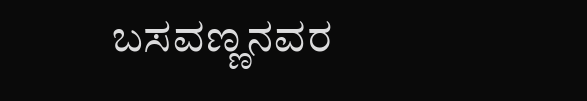ಬಸವಣ್ಣನವರ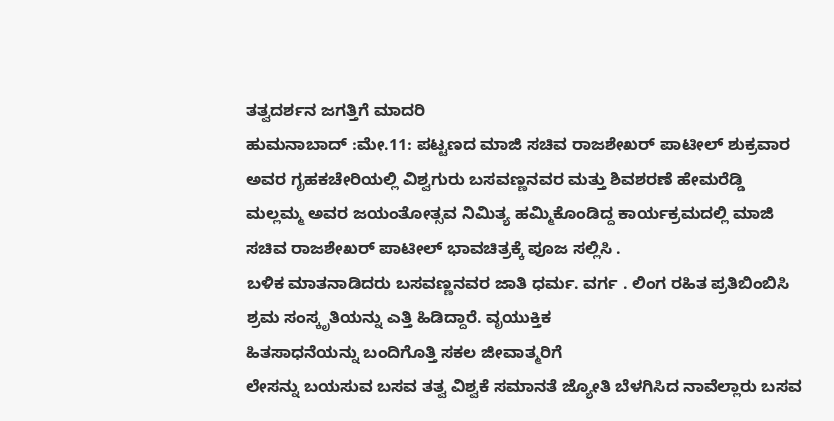ತತ್ವದರ್ಶನ ಜಗತ್ತಿಗೆ ಮಾದರಿ
ಹುಮನಾಬಾದ್ :ಮೇ.11: ಪಟ್ಟಣದ ಮಾಜಿ ಸಚಿವ ರಾಜಶೇಖರ್ ಪಾಟೀಲ್ ಶುಕ್ರವಾರ ಅವರ ಗೃಹಕಚೇರಿಯಲ್ಲಿ ವಿಶ್ವಗುರು ಬಸವಣ್ಣನವರ ಮತ್ತು ಶಿವಶರಣೆ ಹೇಮರೆಡ್ಡಿ ಮಲ್ಲಮ್ಮ ಅವರ ಜಯಂತೋತ್ಸವ ನಿಮಿತ್ಯ ಹಮ್ಮಿಕೊಂಡಿದ್ದ ಕಾರ್ಯಕ್ರಮದಲ್ಲಿ ಮಾಜಿ ಸಚಿವ ರಾಜಶೇಖರ್ ಪಾಟೀಲ್ ಭಾವಚಿತ್ರಕ್ಕೆ ಪೂಜ ಸಲ್ಲಿಸಿ .
ಬಳಿಕ ಮಾತನಾಡಿದರು ಬಸವಣ್ಣನವರ ಜಾತಿ ಧರ್ಮ. ವರ್ಗ . ಲಿಂಗ ರಹಿತ ಪ್ರತಿಬಿಂಬಿಸಿ ಶ್ರಮ ಸಂಸ್ಕೃತಿಯನ್ನು ಎತ್ತಿ ಹಿಡಿದ್ದಾರೆ. ವೃಯುಕ್ತಿಕ
ಹಿತಸಾಧನೆಯನ್ನು ಬಂದಿಗೊತ್ತಿ ಸಕಲ ಜೀವಾತ್ಮರಿಗೆ
ಲೇಸನ್ನು ಬಯಸುವ ಬಸವ ತತ್ವ ವಿಶ್ವಕೆ ಸಮಾನತೆ ಜ್ಯೋತಿ ಬೆಳಗಿಸಿದ ನಾವೆಲ್ಲಾರು ಬಸವ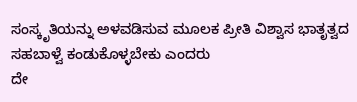ಸಂಸ್ಕೃತಿಯನ್ನು ಅಳವಡಿಸುವ ಮೂಲಕ ಪ್ರೀತಿ ವಿಶ್ವಾಸ ಭಾತೃತ್ವದ ಸಹಬಾಳ್ವೆ ಕಂಡುಕೊಳ್ಳಬೇಕು ಎಂದರು
ದೇ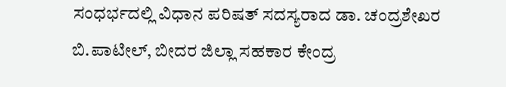ಸಂಧರ್ಭದಲ್ಲಿ ವಿಧಾನ ಪರಿಷತ್ ಸದಸ್ಯರಾದ ಡಾ. ಚಂದ್ರಶೇಖರ ಬಿ.ಪಾಟೀಲ್, ಬೀದರ ಜಿಲ್ಲಾ ಸಹಕಾರ ಕೇಂದ್ರ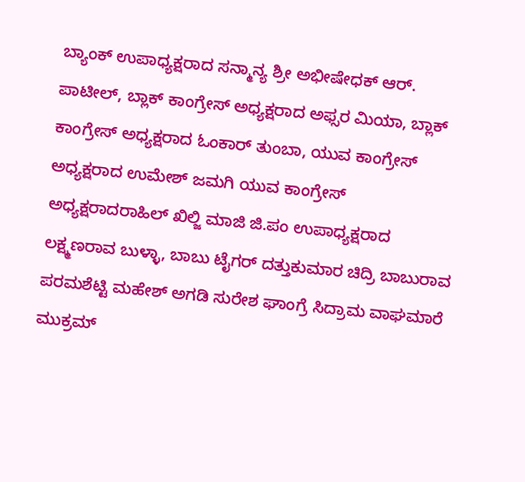ಬ್ಯಾಂಕ್ ಉಪಾಧ್ಯಕ್ಷರಾದ ಸನ್ಮಾನ್ಯ ಶ್ರೀ ಅಭೀಷೇಧಕ್ ಆರ್. ಪಾಟೀಲ್, ಬ್ಲಾಕ್ ಕಾಂಗ್ರೇಸ್ ಅಧ್ಯಕ್ಷರಾದ ಅಫ್ಸರ ಮಿಯಾ, ಬ್ಲಾಕ್ ಕಾಂಗ್ರೇಸ್ ಅಧ್ಯಕ್ಷರಾದ ಓಂಕಾರ್ ತುಂಬಾ, ಯುವ ಕಾಂಗ್ರೇಸ್ ಅಧ್ಯಕ್ಷರಾದ ಉಮೇಶ್ ಜಮಗಿ ಯುವ ಕಾಂಗ್ರೇಸ್ ಅಧ್ಯಕ್ಷರಾದರಾಹಿಲ್ ಖಿಲ್ಜಿ ಮಾಜಿ ಜಿ.ಪಂ ಉಪಾಧ್ಯಕ್ಷರಾದ ಲಕ್ಷ್ಮಣರಾವ ಬುಳ್ಳಾ, ಬಾಬು ಟೈಗರ್ ದತ್ತುಕುಮಾರ ಚಿದ್ರಿ ಬಾಬುರಾವ ಪರಮಶೆಟ್ಟಿ ಮಹೇಶ್ ಅಗಡಿ ಸುರೇಶ ಘಾಂಗ್ರೆ ಸಿದ್ರಾಮ ವಾಘಮಾರೆ ಮುಕ್ರಮ್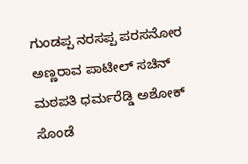ಗುಂಡಪ್ಪ ನರಸಪ್ಪ ಪರಸನೋರ ಅಣ್ಣರಾವ ಪಾಟೀಲ್ ಸಚಿನ್ ಮಠಪತಿ ಧರ್ಮರೆಡ್ಡಿ ಅಶೋಕ್ ಸೊಂಡೆ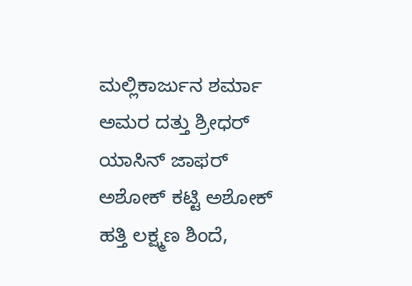ಮಲ್ಲಿಕಾರ್ಜುನ ಶರ್ಮಾ ಅಮರ ದತ್ತು ಶ್ರೀಧರ್ ಯಾಸಿನ್ ಜಾಫರ್ ಅಶೋಕ್ ಕಟ್ಟಿ ಅಶೋಕ್ ಹತ್ತಿ ಲಕ್ಷ್ಮಣ ಶಿಂದೆ,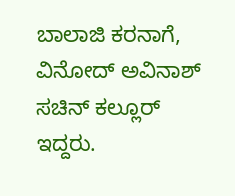ಬಾಲಾಜಿ ಕರನಾಗೆ, ವಿನೋದ್ ಅವಿನಾಶ್ ಸಚಿನ್ ಕಲ್ಲೂರ್ ಇದ್ದರು.